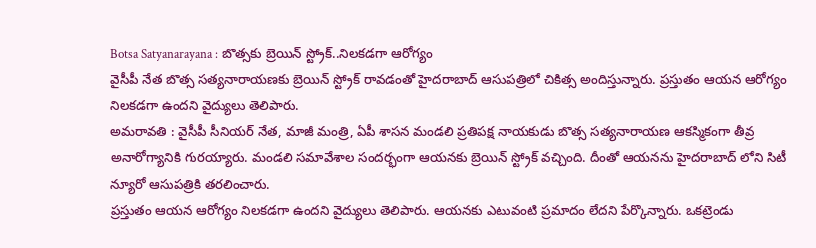Botsa Satyanarayana : బొత్సకు బ్రెయిన్ స్ట్రోక్..నిలకడగా ఆరోగ్యం
వైసీపీ నేత బొత్స సత్యనారాయణకు బ్రెయిన్ స్ట్రోక్ రావడంతో హైదరాబాద్ ఆసుపత్రిలో చికిత్స అందిస్తున్నారు. ప్రస్తుతం ఆయన ఆరోగ్యం నిలకడగా ఉందని వైద్యులు తెలిపారు.
అమరావతి : వైసీపీ సీనియర్ నేత, మాజీ మంత్రి, ఏపీ శాసన మండలి ప్రతిపక్ష నాయకుడు బొత్స సత్యనారాయణ ఆకస్మికంగా తీవ్ర అనారోగ్యానికి గురయ్యారు. మండలి సమావేశాల సందర్భంగా ఆయనకు బ్రెయిన్ స్ట్రోక్ వచ్చింది. దీంతో ఆయనను హైదరాబాద్ లోని సిటీ న్యూరో ఆసుపత్రికి తరలించారు.
ప్రస్తుతం ఆయన ఆరోగ్యం నిలకడగా ఉందని వైద్యులు తెలిపారు. ఆయనకు ఎటువంటి ప్రమాదం లేదని పేర్కొన్నారు. ఒకట్రెండు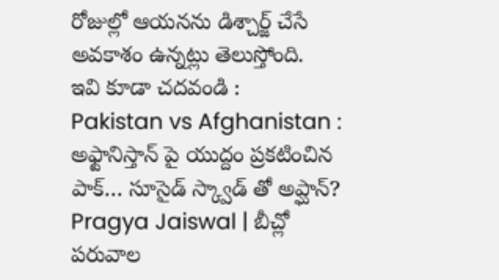రోజుల్లో ఆయనను డిశ్చార్జ్ చేసే అవకాశం ఉన్నట్లు తెలుస్తోంది.
ఇవి కూడా చదవండి :
Pakistan vs Afghanistan : అఫ్టానిస్తాన్ పై యుద్దం ప్రకటించిన పాక్… సూసైడ్ స్క్వాడ్ తో అప్ఘాన్?
Pragya Jaiswal | బీచ్లో పరువాల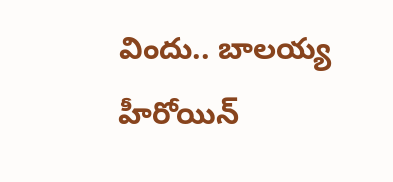విందు.. బాలయ్య హీరోయిన్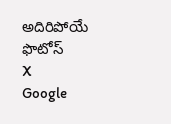అదిరిపోయే ఫొటోస్
X
Google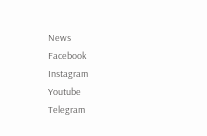News
Facebook
Instagram
Youtube
Telegram